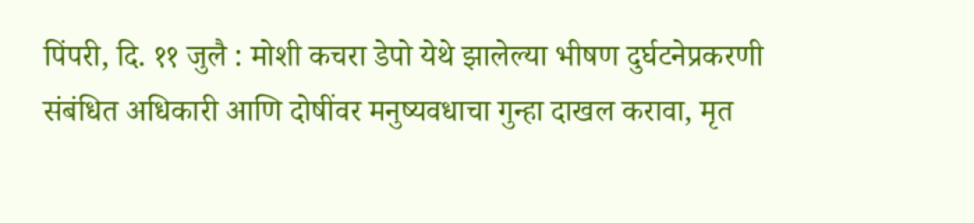पिंपरी, दि. ११ जुलै : मोशी कचरा डेपो येथे झालेल्या भीषण दुर्घटनेप्रकरणी संबंधित अधिकारी आणि दोषींवर मनुष्यवधाचा गुन्हा दाखल करावा, मृत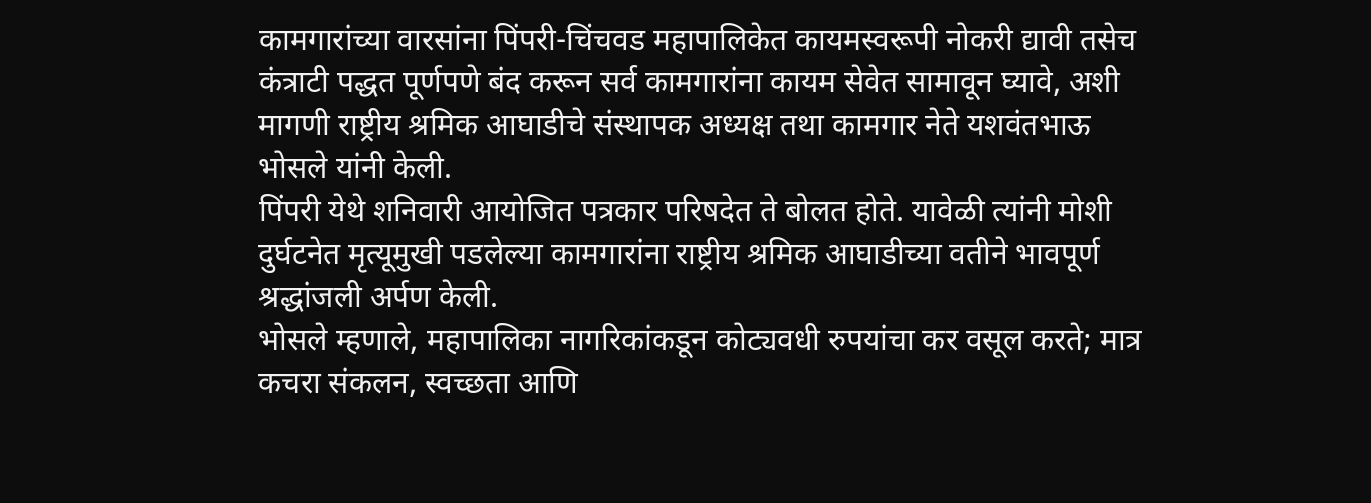कामगारांच्या वारसांना पिंपरी-चिंचवड महापालिकेत कायमस्वरूपी नोकरी द्यावी तसेच कंत्राटी पद्धत पूर्णपणे बंद करून सर्व कामगारांना कायम सेवेत सामावून घ्यावे, अशी मागणी राष्ट्रीय श्रमिक आघाडीचे संस्थापक अध्यक्ष तथा कामगार नेते यशवंतभाऊ भोसले यांनी केली.
पिंपरी येथे शनिवारी आयोजित पत्रकार परिषदेत ते बोलत होते. यावेळी त्यांनी मोशी दुर्घटनेत मृत्यूमुखी पडलेल्या कामगारांना राष्ट्रीय श्रमिक आघाडीच्या वतीने भावपूर्ण श्रद्धांजली अर्पण केली.
भोसले म्हणाले, महापालिका नागरिकांकडून कोट्यवधी रुपयांचा कर वसूल करते; मात्र कचरा संकलन, स्वच्छता आणि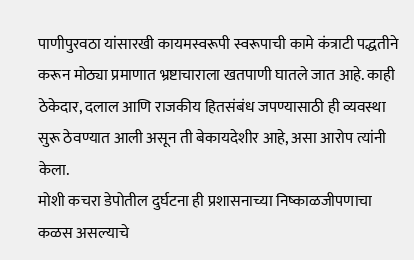पाणीपुरवठा यांसारखी कायमस्वरूपी स्वरूपाची कामे कंत्राटी पद्धतीने करून मोठ्या प्रमाणात भ्रष्टाचाराला खतपाणी घातले जात आहे. काही ठेकेदार, दलाल आणि राजकीय हितसंबंध जपण्यासाठी ही व्यवस्था सुरू ठेवण्यात आली असून ती बेकायदेशीर आहे, असा आरोप त्यांनी केला.
मोशी कचरा डेपोतील दुर्घटना ही प्रशासनाच्या निष्काळजीपणाचा कळस असल्याचे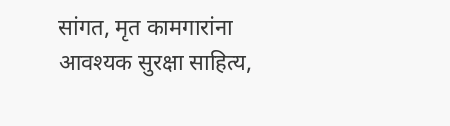सांगत, मृत कामगारांना आवश्यक सुरक्षा साहित्य,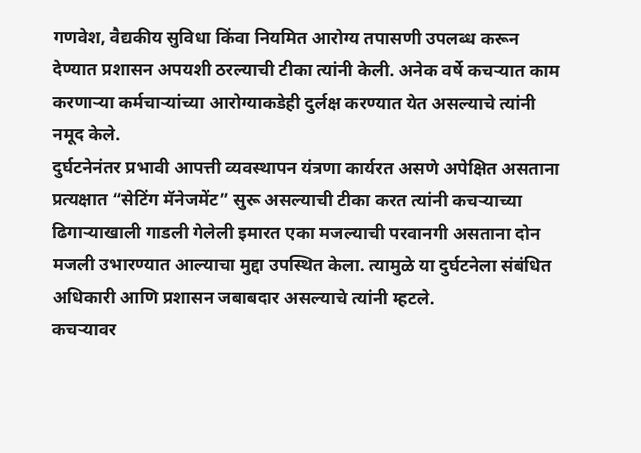गणवेश, वैद्यकीय सुविधा किंवा नियमित आरोग्य तपासणी उपलब्ध करून देण्यात प्रशासन अपयशी ठरल्याची टीका त्यांनी केली. अनेक वर्षे कचऱ्यात काम करणाऱ्या कर्मचाऱ्यांच्या आरोग्याकडेही दुर्लक्ष करण्यात येत असल्याचे त्यांनी नमूद केले.
दुर्घटनेनंतर प्रभावी आपत्ती व्यवस्थापन यंत्रणा कार्यरत असणे अपेक्षित असताना प्रत्यक्षात “सेटिंग मॅनेजमेंट” सुरू असल्याची टीका करत त्यांनी कचऱ्याच्या ढिगाऱ्याखाली गाडली गेलेली इमारत एका मजल्याची परवानगी असताना दोन मजली उभारण्यात आल्याचा मुद्दा उपस्थित केला. त्यामुळे या दुर्घटनेला संबंधित अधिकारी आणि प्रशासन जबाबदार असल्याचे त्यांनी म्हटले.
कचऱ्यावर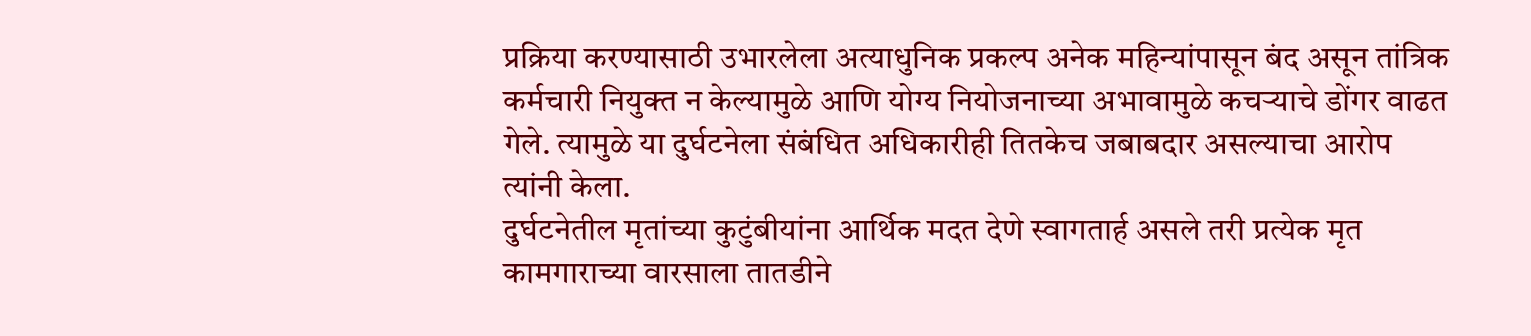प्रक्रिया करण्यासाठी उभारलेला अत्याधुनिक प्रकल्प अनेक महिन्यांपासून बंद असून तांत्रिक कर्मचारी नियुक्त न केल्यामुळे आणि योग्य नियोजनाच्या अभावामुळे कचऱ्याचे डोंगर वाढत गेले. त्यामुळे या दुर्घटनेला संबंधित अधिकारीही तितकेच जबाबदार असल्याचा आरोप त्यांनी केला.
दुर्घटनेतील मृतांच्या कुटुंबीयांना आर्थिक मदत देणे स्वागतार्ह असले तरी प्रत्येक मृत कामगाराच्या वारसाला तातडीने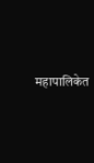महापालिकेत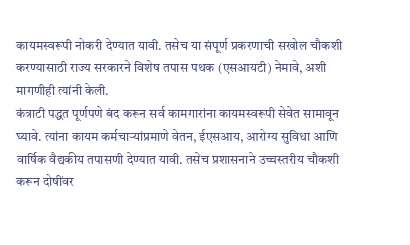कायमस्वरूपी नोकरी देण्यात यावी. तसेच या संपूर्ण प्रकरणाची सखोल चौकशी करण्यासाठी राज्य सरकारने विशेष तपास पथक (एसआयटी) नेमावे, अशी मागणीही त्यांनी केली.
कंत्राटी पद्धत पूर्णपणे बंद करून सर्व कामगारांना कायमस्वरूपी सेवेत सामावून घ्यावे. त्यांना कायम कर्मचाऱ्यांप्रमाणे वेतन, ईएसआय, आरोग्य सुविधा आणि वार्षिक वैद्यकीय तपासणी देण्यात यावी. तसेच प्रशासनाने उच्चस्तरीय चौकशी करून दोषींवर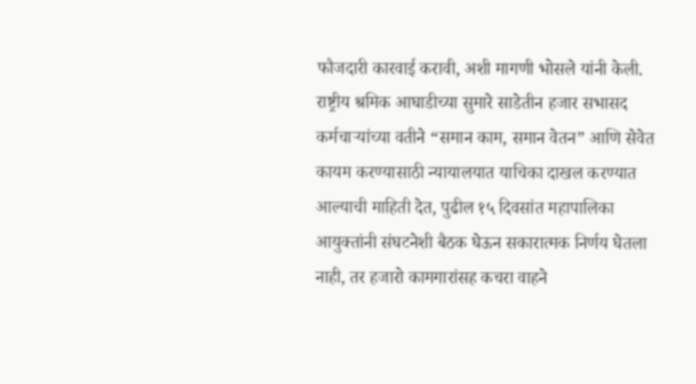फौजदारी कारवाई करावी, अशी मागणी भोसले यांनी केली.
राष्ट्रीय श्रमिक आघाडीच्या सुमारे साडेतीन हजार सभासद कर्मचाऱ्यांच्या वतीने “समान काम, समान वेतन” आणि सेवेत कायम करण्यासाठी न्यायालयात याचिका दाखल करण्यात आल्याची माहिती देत, पुढील १५ दिवसांत महापालिका आयुक्तांनी संघटनेशी बैठक घेऊन सकारात्मक निर्णय घेतला नाही, तर हजारो कामगारांसह कचरा वाहने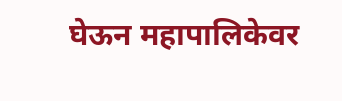घेऊन महापालिकेवर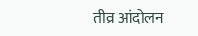तीव्र आंदोलन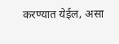करण्यात येईल, असा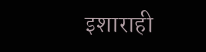इशाराही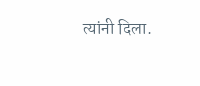त्यांनी दिला.